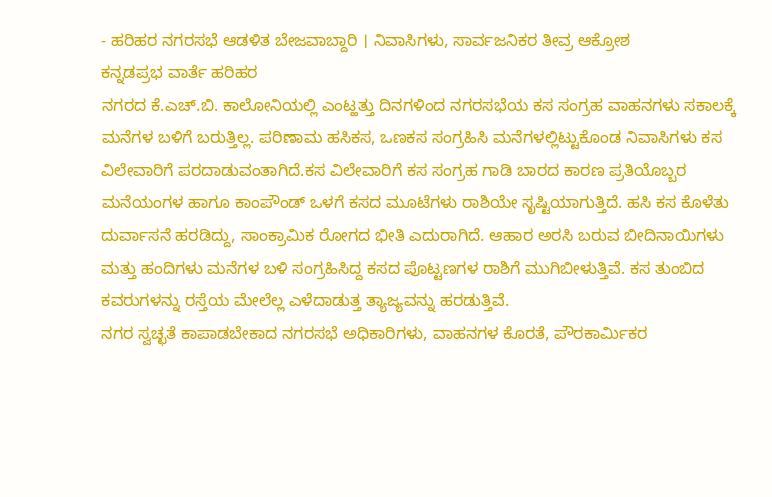- ಹರಿಹರ ನಗರಸಭೆ ಆಡಳಿತ ಬೇಜವಾಬ್ದಾರಿ । ನಿವಾಸಿಗಳು, ಸಾರ್ವಜನಿಕರ ತೀವ್ರ ಆಕ್ರೋಶ
ಕನ್ನಡಪ್ರಭ ವಾರ್ತೆ ಹರಿಹರ
ನಗರದ ಕೆ.ಎಚ್.ಬಿ. ಕಾಲೋನಿಯಲ್ಲಿ ಎಂಟ್ಹತ್ತು ದಿನಗಳಿಂದ ನಗರಸಭೆಯ ಕಸ ಸಂಗ್ರಹ ವಾಹನಗಳು ಸಕಾಲಕ್ಕೆ ಮನೆಗಳ ಬಳಿಗೆ ಬರುತ್ತಿಲ್ಲ. ಪರಿಣಾಮ ಹಸಿಕಸ, ಒಣಕಸ ಸಂಗ್ರಹಿಸಿ ಮನೆಗಳಲ್ಲಿಟ್ಟುಕೊಂಡ ನಿವಾಸಿಗಳು ಕಸ ವಿಲೇವಾರಿಗೆ ಪರದಾಡುವಂತಾಗಿದೆ.ಕಸ ವಿಲೇವಾರಿಗೆ ಕಸ ಸಂಗ್ರಹ ಗಾಡಿ ಬಾರದ ಕಾರಣ ಪ್ರತಿಯೊಬ್ಬರ ಮನೆಯಂಗಳ ಹಾಗೂ ಕಾಂಪೌಂಡ್ ಒಳಗೆ ಕಸದ ಮೂಟೆಗಳು ರಾಶಿಯೇ ಸೃಷ್ಟಿಯಾಗುತ್ತಿದೆ. ಹಸಿ ಕಸ ಕೊಳೆತು ದುರ್ವಾಸನೆ ಹರಡಿದ್ದು, ಸಾಂಕ್ರಾಮಿಕ ರೋಗದ ಭೀತಿ ಎದುರಾಗಿದೆ. ಆಹಾರ ಅರಸಿ ಬರುವ ಬೀದಿನಾಯಿಗಳು ಮತ್ತು ಹಂದಿಗಳು ಮನೆಗಳ ಬಳಿ ಸಂಗ್ರಹಿಸಿದ್ದ ಕಸದ ಪೊಟ್ಟಣಗಳ ರಾಶಿಗೆ ಮುಗಿಬೀಳುತ್ತಿವೆ. ಕಸ ತುಂಬಿದ ಕವರುಗಳನ್ನು ರಸ್ತೆಯ ಮೇಲೆಲ್ಲ ಎಳೆದಾಡುತ್ತ ತ್ಯಾಜ್ಯವನ್ನು ಹರಡುತ್ತಿವೆ.
ನಗರ ಸ್ವಚ್ಛತೆ ಕಾಪಾಡಬೇಕಾದ ನಗರಸಭೆ ಅಧಿಕಾರಿಗಳು, ವಾಹನಗಳ ಕೊರತೆ, ಪೌರಕಾರ್ಮಿಕರ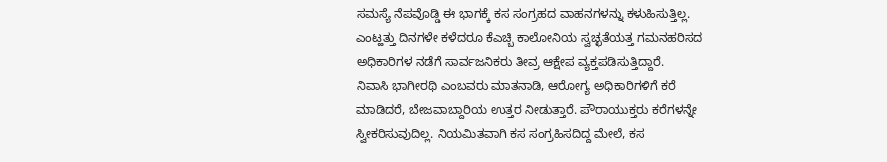ಸಮಸ್ಯೆ ನೆಪವೊಡ್ಡಿ ಈ ಭಾಗಕ್ಕೆ ಕಸ ಸಂಗ್ರಹದ ವಾಹನಗಳನ್ನು ಕಳುಹಿಸುತ್ತಿಲ್ಲ. ಎಂಟ್ಹತ್ತು ದಿನಗಳೇ ಕಳೆದರೂ ಕೆಎಚ್ಬಿ ಕಾಲೋನಿಯ ಸ್ವಚ್ಛತೆಯತ್ತ ಗಮನಹರಿಸದ ಅಧಿಕಾರಿಗಳ ನಡೆಗೆ ಸಾರ್ವಜನಿಕರು ತೀವ್ರ ಆಕ್ಷೇಪ ವ್ಯಕ್ತಪಡಿಸುತ್ತಿದ್ದಾರೆ.
ನಿವಾಸಿ ಭಾಗೀರಥಿ ಎಂಬವರು ಮಾತನಾಡಿ, ಆರೋಗ್ಯ ಅಧಿಕಾರಿಗಳಿಗೆ ಕರೆ ಮಾಡಿದರೆ, ಬೇಜವಾಬ್ದಾರಿಯ ಉತ್ತರ ನೀಡುತ್ತಾರೆ. ಪೌರಾಯುಕ್ತರು ಕರೆಗಳನ್ನೇ ಸ್ವೀಕರಿಸುವುದಿಲ್ಲ. ನಿಯಮಿತವಾಗಿ ಕಸ ಸಂಗ್ರಹಿಸದಿದ್ದ ಮೇಲೆ, ಕಸ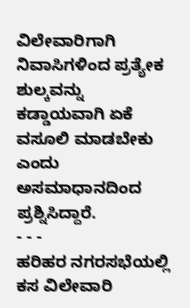ವಿಲೇವಾರಿಗಾಗಿ ನಿವಾಸಿಗಳಿಂದ ಪ್ರತ್ಯೇಕ ಶುಲ್ಕವನ್ನು ಕಡ್ಡಾಯವಾಗಿ ಏಕೆ ವಸೂಲಿ ಮಾಡಬೇಕು ಎಂದು ಅಸಮಾಧಾನದಿಂದ ಪ್ರಶ್ನಿಸಿದ್ದಾರೆ.
- - -
ಹರಿಹರ ನಗರಸಭೆಯಲ್ಲಿ ಕಸ ವಿಲೇವಾರಿ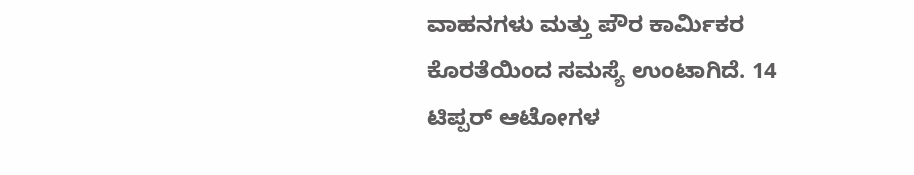ವಾಹನಗಳು ಮತ್ತು ಪೌರ ಕಾರ್ಮಿಕರ ಕೊರತೆಯಿಂದ ಸಮಸ್ಯೆ ಉಂಟಾಗಿದೆ. 14 ಟಿಪ್ಪರ್ ಆಟೋಗಳ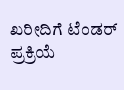ಖರೀದಿಗೆ ಟೆಂಡರ್ ಪ್ರಕ್ರಿಯೆ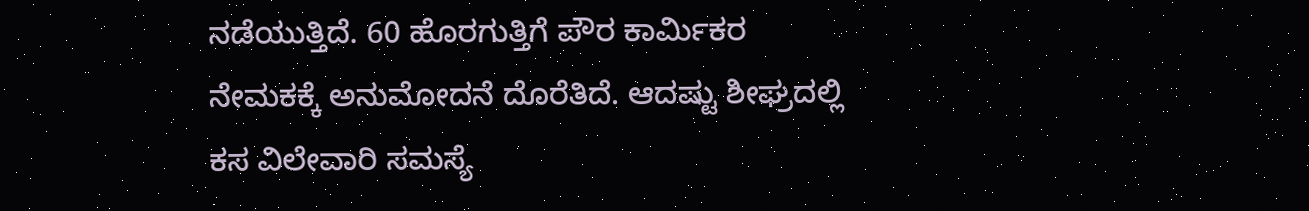ನಡೆಯುತ್ತಿದೆ. 60 ಹೊರಗುತ್ತಿಗೆ ಪೌರ ಕಾರ್ಮಿಕರ ನೇಮಕಕ್ಕೆ ಅನುಮೋದನೆ ದೊರೆತಿದೆ. ಆದಷ್ಟು ಶೀಘ್ರದಲ್ಲಿ ಕಸ ವಿಲೇವಾರಿ ಸಮಸ್ಯೆ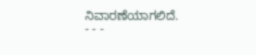ನಿವಾರಣೆಯಾಗಲಿದೆ.
- - -